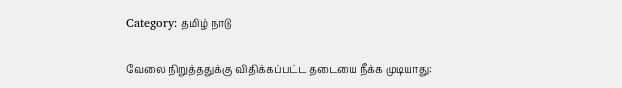Category: தமிழ் நாடு

வேலை நிறுத்ததுக்கு விதிக்கப்பட்ட தடையை நீக்க முடியாது: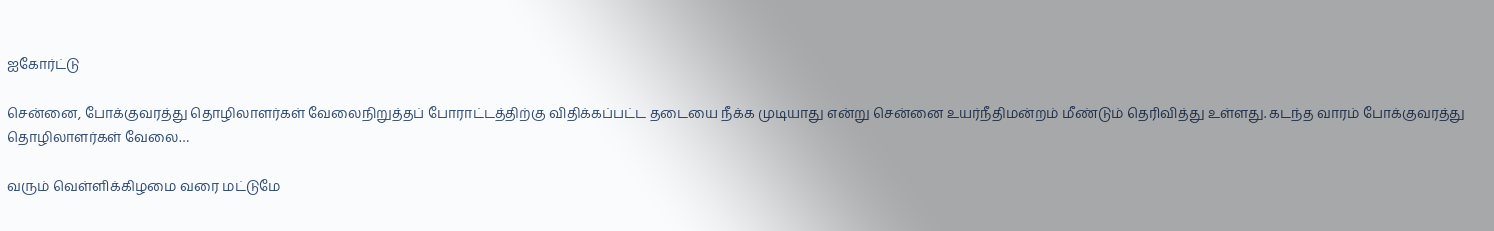ஐகோர்ட்டு

சென்னை, போக்குவரத்து தொழிலாளர்கள் வேலைநிறுத்தப் போராட்டத்திற்கு விதிக்கப்பட்ட தடையை நீக்க முடியாது என்று சென்னை உயர்நீதிமன்றம் மீண்டும் தெரிவித்து உள்ளது. கடந்த வாரம் போக்குவரத்து தொழிலாளர்கள் வேலை…

வரும் வெள்ளிக்கிழமை வரை மட்டுமே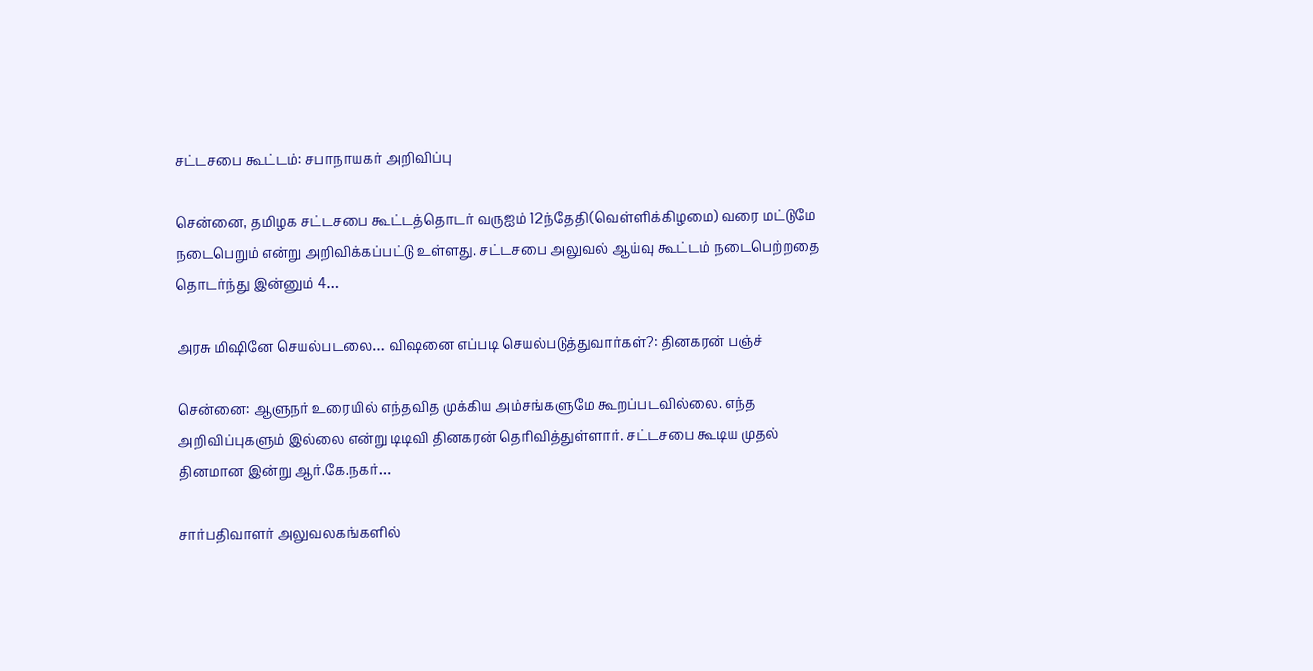சட்டசபை கூட்டம்: சபாநாயகர் அறிவிப்பு

சென்னை, தமிழக சட்டசபை கூட்டத்தொடர் வருஐம் 12ந்தேதி(வெள்ளிக்கிழமை) வரை மட்டுமே நடைபெறும் என்று அறிவிக்கப்பட்டு உள்ளது. சட்டசபை அலுவல் ஆய்வு கூட்டம் நடைபெற்றதை தொடர்ந்து இன்னும் 4…

அரசு மிஷினே செயல்படலை… விஷனை எப்படி செயல்படுத்துவார்கள்?: தினகரன் பஞ்ச்

சென்னை: ஆளுநர் உரையில் எந்தவித முக்கிய அம்சங்களுமே கூறப்படவில்லை. எந்த அறிவிப்புகளும் இல்லை என்று டிடிவி தினகரன் தெரிவித்துள்ளார். சட்டசபை கூடிய முதல் தினமான இன்று ஆர்.கே.நகர்…

சார்பதிவாளர் அலுவலகங்களில்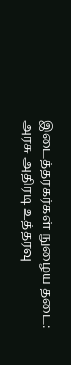இடைத்தரகர்கள் நுழைய தடை: அரசு அதிரடி உத்தரவு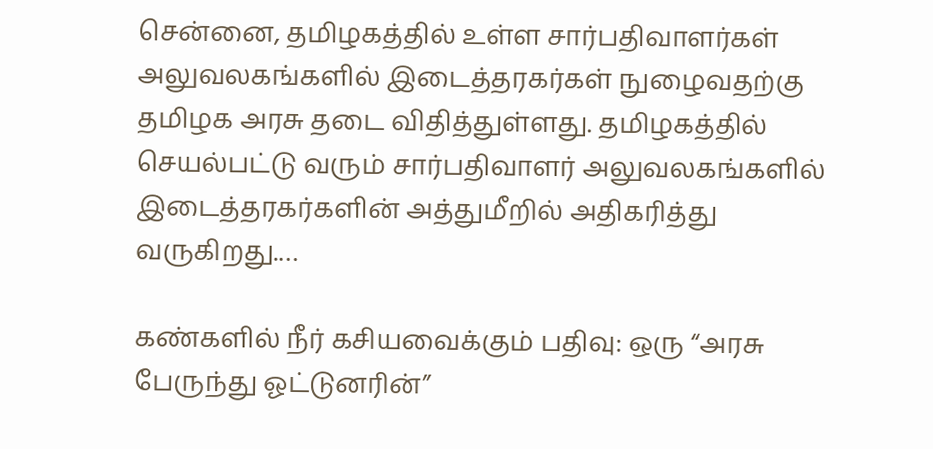சென்னை, தமிழகத்தில் உள்ள சார்பதிவாளர்கள் அலுவலகங்களில் இடைத்தரகர்கள் நுழைவதற்கு தமிழக அரசு தடை விதித்துள்ளது. தமிழகத்தில் செயல்பட்டு வரும் சார்பதிவாளர் அலுவலகங்களில் இடைத்தரகர்களின் அத்துமீறில் அதிகரித்து வருகிறது.…

கண்களில் நீர் கசியவைக்கும் பதிவு: ஒரு “அரசு பேருந்து ஓட்டுனரின்”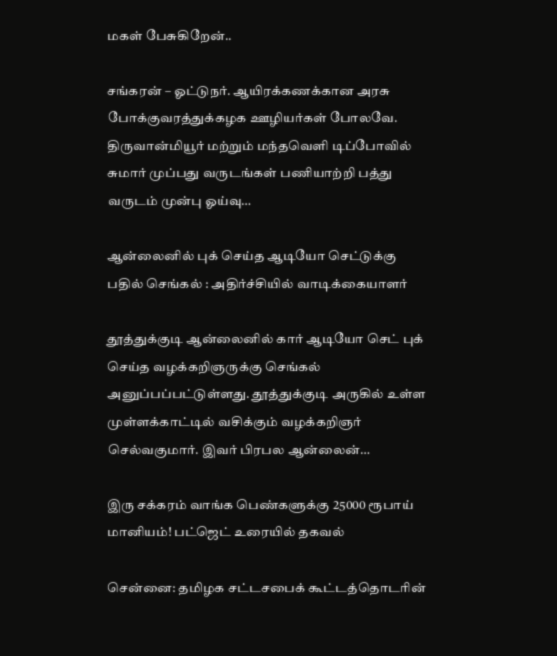மகள் பேசுகிறேன்..

சங்கரன் – ஓட்டுநர். ஆயிரக்கணக்கான அரசு போக்குவரத்துக்கழக ஊழியர்கள் போலவே. திருவான்மியூர் மற்றும் மந்தவெளி டிப்போவில் சுமார் முப்பது வருடங்கள் பணியாற்றி பத்து வருடம் முன்பு ஓய்வு…

ஆன்லைனில் புக் செய்த ஆடியோ செட்டுக்கு பதில் செங்கல் : அதிர்ச்சியில் வாடிக்கையாளர்

தூத்துக்குடி ஆன்லைனில் கார் ஆடியோ செட் புக் செய்த வழக்கறிஞருக்கு செங்கல் அனுப்பப்பட்டுள்ளது. தூத்துக்குடி அருகில் உள்ள முள்ளக்காட்டில் வசிக்கும் வழக்கறிஞர் செல்வகுமார். இவர் பிரபல ஆன்லைன்…

இரு சக்கரம் வாங்க பெண்களுக்கு 25000 ரூபாய் மானியம்! பட்ஜெட் உரையில் தகவல்

சென்னை: தமிழக சட்டசபைக் கூட்டத்தொடரின்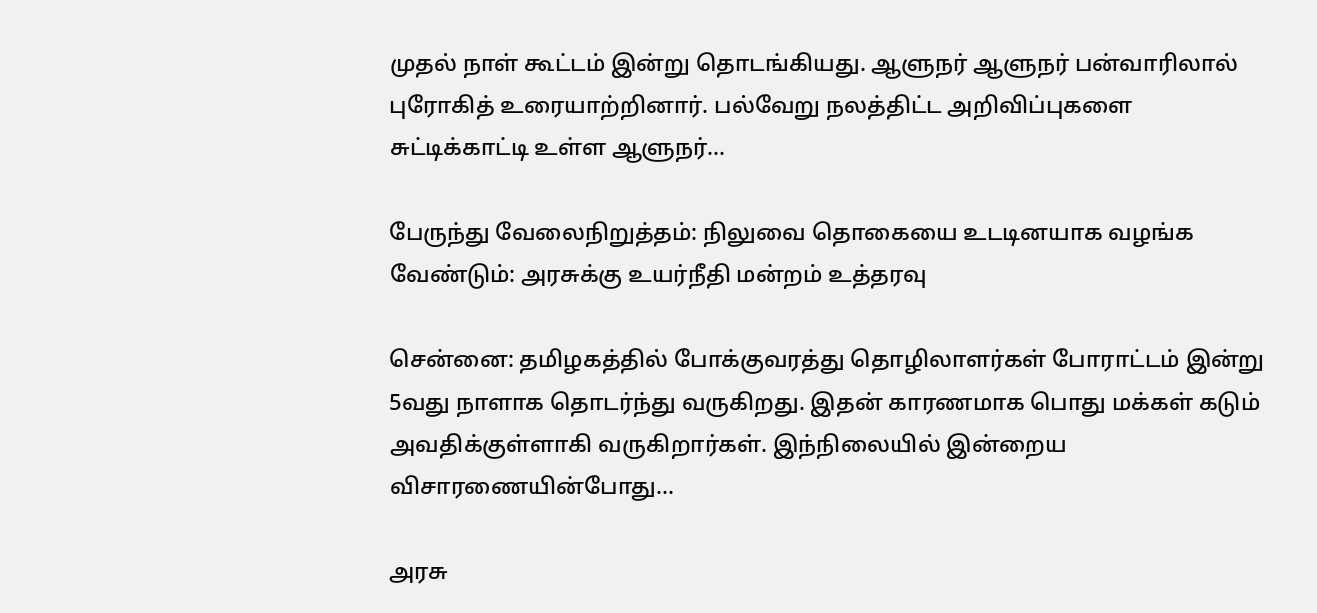முதல் நாள் கூட்டம் இன்று தொடங்கியது. ஆளுநர் ஆளுநர் பன்வாரிலால் புரோகித் உரையாற்றினார். பல்வேறு நலத்திட்ட அறிவிப்புகளை சுட்டிக்காட்டி உள்ள ஆளுநர்…

பேருந்து வேலைநிறுத்தம்: நிலுவை தொகையை உடடினயாக வழங்க வேண்டும்: அரசுக்கு உயர்நீதி மன்றம் உத்தரவு

சென்னை: தமிழகத்தில் போக்குவரத்து தொழிலாளர்கள் போராட்டம் இன்று 5வது நாளாக தொடர்ந்து வருகிறது. இதன் காரணமாக பொது மக்கள் கடும் அவதிக்குள்ளாகி வருகிறார்கள். இந்நிலையில் இன்றைய விசாரணையின்போது…

அரசு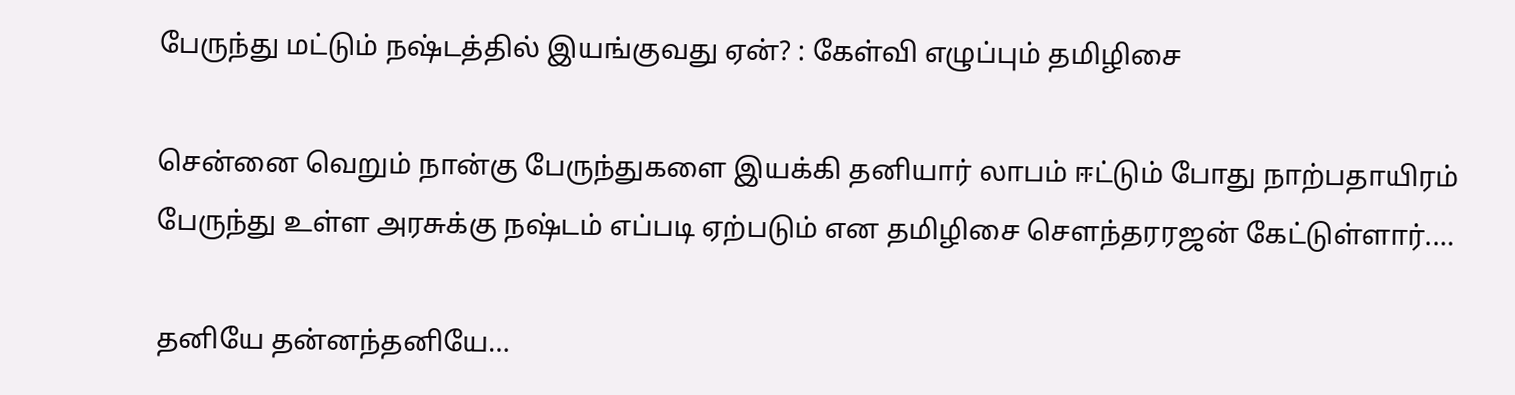பேருந்து மட்டும் நஷ்டத்தில் இயங்குவது ஏன்? : கேள்வி எழுப்பும் தமிழிசை

சென்னை வெறும் நான்கு பேருந்துகளை இயக்கி தனியார் லாபம் ஈட்டும் போது நாற்பதாயிரம் பேருந்து உள்ள அரசுக்கு நஷ்டம் எப்படி ஏற்படும் என தமிழிசை சௌந்தரரஜன் கேட்டுள்ளார்.…

தனியே தன்னந்தனியே…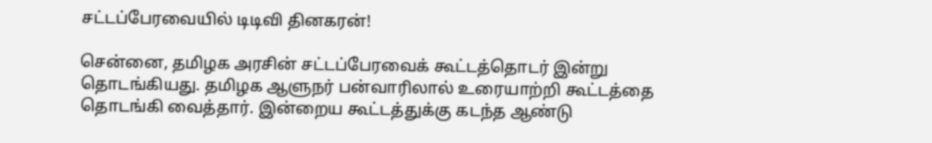சட்டப்பேரவையில் டிடிவி தினகரன்!

சென்னை, தமிழக அரசின் சட்டப்பேரவைக் கூட்டத்தொடர் இன்று தொடங்கியது. தமிழக ஆளுநர் பன்வாரிலால் உரையாற்றி கூட்டத்தை தொடங்கி வைத்தார். இன்றைய கூட்டத்துக்கு கடந்த ஆண்டு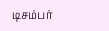டிசம்பர்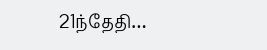21ந்தேதி…